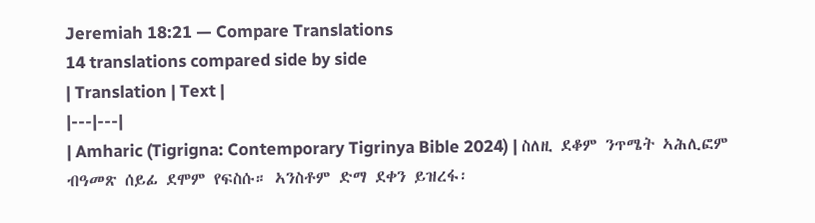Jeremiah 18:21 — Compare Translations
14 translations compared side by side
| Translation | Text |
|---|---|
| Amharic (Tigrigna: Contemporary Tigrinya Bible 2024) | ስለዚ ደቆም ንጥሜት ኣሕሊፎም ብዓመጽ ሰይፊ ደሞም የፍስሱ። ኣንስቶም ድማ ደቀን ይዝረፋ፡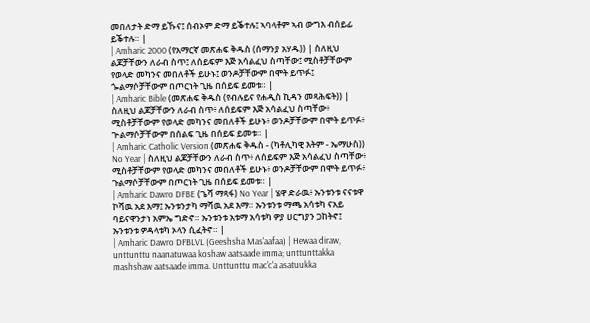መበለታት ድማ ይኹና፤ ሰብኦም ድማ ይቕተሉ፤ ኣባላቶም ኣብ ውግእ ብሰይፊ ይቕተሉ። |
| Amharic 2000 (የአማርኛ መጽሐፍ ቅዱስ (ሰማንያ አሃዱ)) | ስለዚህ ልጆቻቸውን ለራብ ስጥ፤ ለሰይፍም እጅ አሳልፈህ ስጣቸው፤ ሚስቶቻቸውም የወላድ መካንና መበለቶች ይሁኑ፤ ወንዶቻቸውም በሞት ይጥፉ፤ ጐልማሶቻቸውም በጦርነት ጊዜ በሰይፍ ይመቱ። |
| Amharic Bible (መጽሐፍ ቅዱስ (የብሉይና የሐዲስ ኪዳን መጻሕፍት)) | ስለዚህ ልጆቻቸውን ለራብ ስጥ፥ ለሰይፍም እጅ አሳልፈህ ስጣቸው፥ ሚስቶቻቸውም የወላድ መካንና መበለቶች ይሁኑ፥ ወንዶቻቸውም በሞት ይጥፉ፥ ጕልማሶቻቸውም በሰልፍ ጊዜ በሰይፍ ይመቱ። |
| Amharic Catholic Version (መጽሐፍ ቅዱስ - (ካቶሊካዊ እትም - ኤማሁስ)) No Year | ስለዚህ ልጆቻቸውን ለራብ ስጥ፥ ለሰይፍም እጅ አሳልፈህ ስጣቸው፥ ሚስቶቻቸውም የወላድ መካንና መበለቶች ይሁኑ፥ ወንዶቻቸውም በሞት ይጥፉ፥ ጉልማሶቻቸውም በጦርነት ጊዜ በሰይፍ ይመቱ። |
| Amharic Dawro DFBE (ጌሻ ማጻፋ) No Year | ሄዋ ድራዉ፥ ኡንቱንቱ ናናቱዋ ኮሻዉ አደ እማ፤ ኡንቱንታካ ማሻዉ አደ እማ። ኡንቱንቱ ማጫ አሳቱካ ናአይ ባይናዋንታነ አምኤ ግድኖ። ኡንቱንቱ አቱማ አሳቱካ ዎያ ሀርግያን ጋከትኖ፤ ኡንቱንቱ ዎዳላቱካ ኦላን ሲፈትኖ። |
| Amharic Dawro DFBLVL (Geeshsha Mas'aafaa) | Hewaa diraw, unttunttu naanatuwaa koshaw aatsaade imma; unttunttakka mashshaw aatsaade imma. Unttunttu mac'c'a asatuukka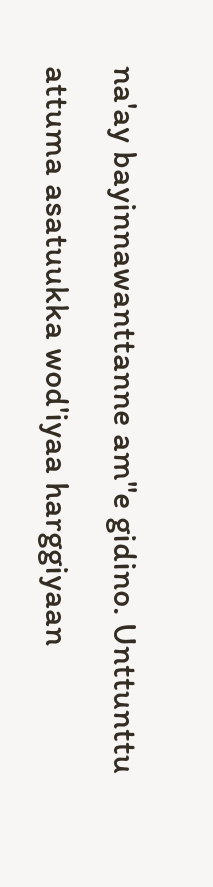na'ay bayinnawanttanne am"e gidino. Unttunttu attuma asatuukka wod'iyaa harggiyaan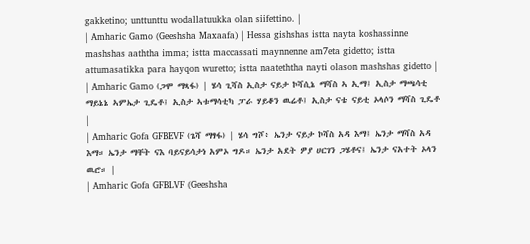gakketino; unttunttu wodallatuukka olan siifettino. |
| Amharic Gamo (Geeshsha Maxaafa) | Hessa gishshas istta nayta koshassinne mashshas aaththa imma; istta maccassati maynnenne am7eta gidetto; istta attumasatikka para hayqon wuretto; istta naateththa nayti olason mashshas gidetto |
| Amharic Gamo (ጋሞ ማጻፋ) | ሄሳ ጊሻስ ኢስታ ናይታ ኮሻሲኔ ማሻስ ኣ ኢማ፤ ኢስታ ማጫሳቲ ማይኔኔ ኣምኤታ ጊዴቶ፤ ኢስታ ኣቱማሳቲካ ፓራ ሃይቆን ዉሬቶ፤ ኢስታ ናቴ ናይቲ ኦላሶን ማሻስ ጊዴቶ |
| Amharic Gofa GFBEVF (ጌሻ ማፃፋ) | ሄሳ ግሾ፥ ኤንታ ናይታ ኮሻስ አዳ እማ፤ ኤንታ ማሻስ አዳ እማ። ኤንታ ማቸት ናእ ባይናይሳታነ አምኦ ግዶ። ኤንታ አደት ዎያ ሀርገን ጋሄቶና፤ ኤንታ ናአተት ኦላን ዉሮ። |
| Amharic Gofa GFBLVF (Geeshsha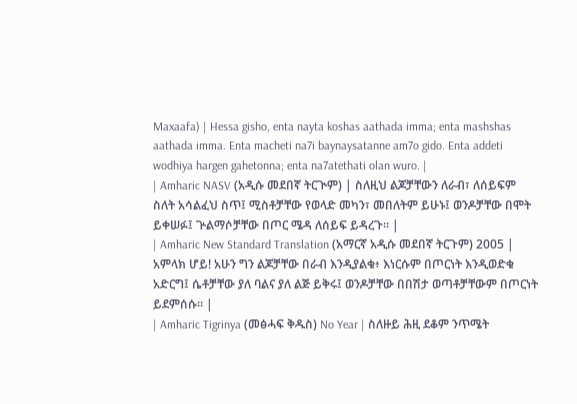Maxaafa) | Hessa gisho, enta nayta koshas aathada imma; enta mashshas aathada imma. Enta macheti na7i baynaysatanne am7o gido. Enta addeti wodhiya hargen gahetonna; enta na7atethati olan wuro. |
| Amharic NASV (አዲሱ መደበኛ ትርጒም) | ስለዚህ ልጆቻቸውን ለራብ፣ ለሰይፍም ስለት አሳልፈህ ስጥ፤ ሚስቶቻቸው የወላድ መካን፣ መበለትም ይሁኑ፤ ወንዶቻቸው በሞት ይቀሠፉ፤ ጕልማሶቻቸው በጦር ሜዳ ለሰይፍ ይዳረጉ። |
| Amharic New Standard Translation (አማርኛ አዲሱ መደበኛ ትርጉም) 2005 | አምላክ ሆይ! አሁን ግን ልጆቻቸው በራብ እንዲያልቁ፥ እነርሱም በጦርነት እንዲወድቁ አድርግ፤ ሴቶቻቸው ያለ ባልና ያለ ልጅ ይቅሩ፤ ወንዶቻቸው በበሽታ ወጣቶቻቸውም በጦርነት ይደምሰሱ። |
| Amharic Tigrinya (መፅሓፍ ቅዱስ) No Year | ስለዙይ ሕዚ ደቆም ንጥሜት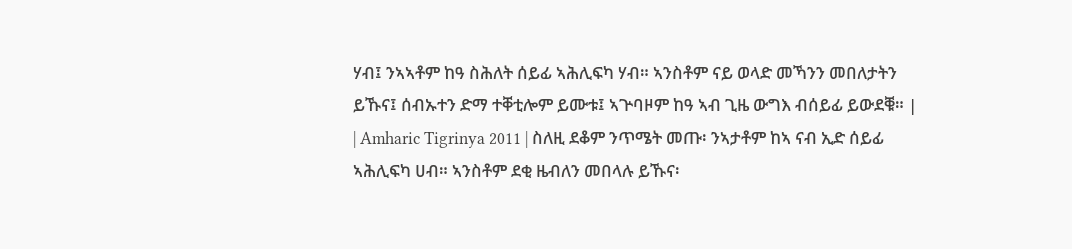ሃብ፤ ንኣኣቶም ከዓ ስሕለት ሰይፊ ኣሕሊፍካ ሃብ። ኣንስቶም ናይ ወላድ መኻንን መበለታትን ይኹና፤ ሰብኡተን ድማ ተቐቲሎም ይሙቱ፤ ኣጕባዞም ከዓ ኣብ ጊዜ ውግእ ብሰይፊ ይውደቑ። |
| Amharic Tigrinya 2011 | ስለዚ ደቆም ንጥሜት መጡ፡ ንኣታቶም ከኣ ናብ ኢድ ሰይፊ ኣሕሊፍካ ሀብ። ኣንስቶም ደቂ ዜብለን መበላሉ ይኹና፡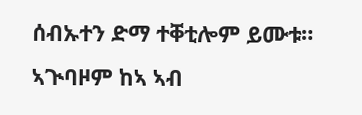ሰብኡተን ድማ ተቐቲሎም ይሙቱ። ኣጒባዞም ከኣ ኣብ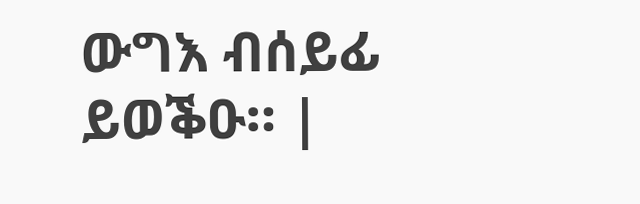ውግእ ብሰይፊ ይወቕዑ። |